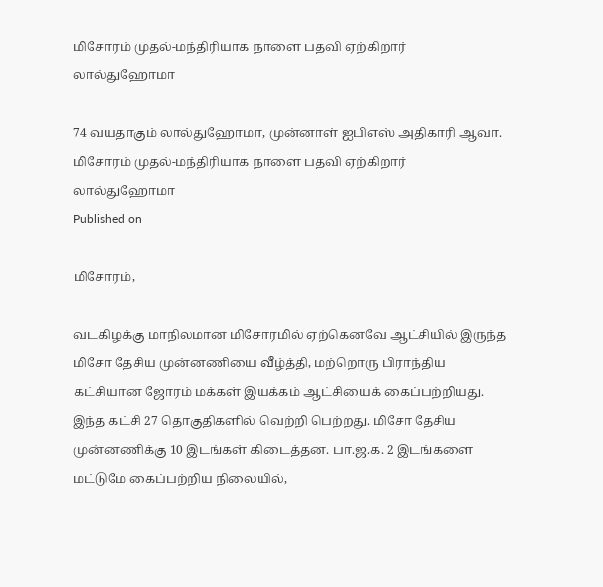மிசோரம் முதல்-மந்திரியாக நாளை பதவி ஏற்கிறார் லால்துஹோமா

74 வயதாகும் லால்துஹோமா, முன்னாள் ஐபிஎஸ் அதிகாரி ஆவா.
மிசோரம் முதல்-மந்திரியாக நாளை பதவி ஏற்கிறார் லால்துஹோமா
Published on

மிசோரம்,

வடகிழக்கு மாநிலமான மிசோரமில் ஏற்கெனவே ஆட்சியில் இருந்த மிசோ தேசிய முன்னணியை வீழ்த்தி, மற்றொரு பிராந்திய கட்சியான ஜோரம் மக்கள் இயக்கம் ஆட்சியைக் கைப்பற்றியது. இந்த கட்சி 27 தொகுதிகளில் வெற்றி பெற்றது. மிசோ தேசிய முன்னணிக்கு 10 இடங்கள் கிடைத்தன. பா.ஜ.க. 2 இடங்களை மட்டுமே கைப்பற்றிய நிலையில்,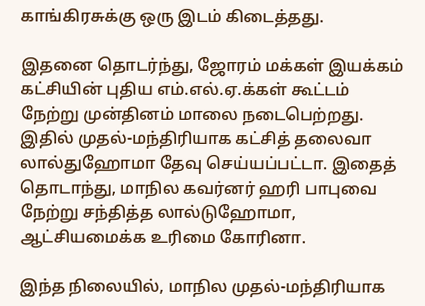காங்கிரசுக்கு ஒரு இடம் கிடைத்தது.

இதனை தொடர்ந்து, ஜோரம் மக்கள் இயக்கம் கட்சியின் புதிய எம்.எல்.ஏ.க்கள் கூட்டம் நேற்று முன்தினம் மாலை நடைபெற்றது. இதில் முதல்-மந்திரியாக கட்சித் தலைவா லால்துஹோமா தேவு செய்யப்பட்டா. இதைத் தொடாந்து, மாநில கவர்னர் ஹரி பாபுவை நேற்று சந்தித்த லால்டுஹோமா, ஆட்சியமைக்க உரிமை கோரினா.

இந்த நிலையில், மாநில முதல்-மந்திரியாக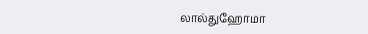லால்துஹோமா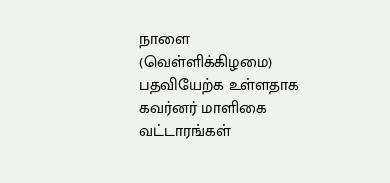நாளை (வெள்ளிக்கிழமை) பதவியேற்க உள்ளதாக கவர்னர் மாளிகை வட்டாரங்கள்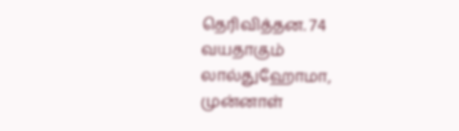தெரிவித்தன. 74 வயதாகும் லால்துஹோமா, முன்னாள்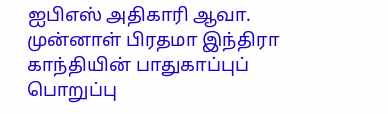ஐபிஎஸ் அதிகாரி ஆவா. முன்னாள் பிரதமா இந்திரா காந்தியின் பாதுகாப்புப் பொறுப்பு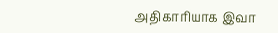அதிகாரியாக இவா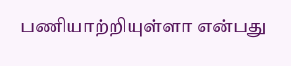பணியாற்றியுள்ளா என்பது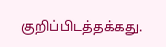குறிப்பிடத்தக்கது.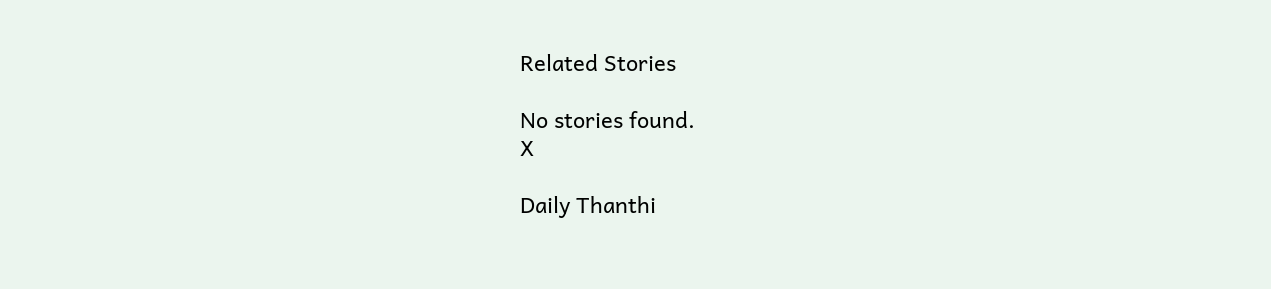Related Stories

No stories found.
X

Daily Thanthi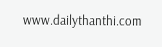www.dailythanthi.com